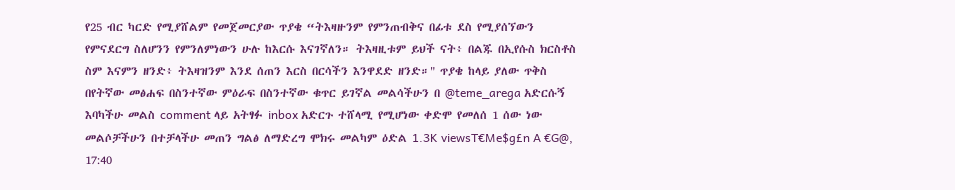የ25 ብር ካርድ የሚያሸልም የመጀመርያው ጥያቄ “ትእዛዙንም የምንጠብቅና በፊቱ ደስ የሚያሰኘውን የምናደርግ ስለሆንን የምንለምነውን ሁሉ ከእርሱ እናገኛለን። ትእዛዚቱም ይህች ናት፥ በልጁ በኢየሱስ ክርስቶስ ስም እናምን ዘንድ፥ ትእዛዝንም እንደ ሰጠን እርስ በርሳችን እንዋደድ ዘንድ።" ጥያቄ ከላይ ያለው ጥቅስ በየትኛው መፅሐፍ በስንተኛው ምዕራፍ በስንተኛው ቁጥር ይገኛል መልሳችሁን በ @teme_arega አድርሱኝ እባካችሁ መልስ comment ላይ አትፃፉ inbox አድርጉ ተሸላሚ የሚሆነው ቀድሞ የመለሰ 1 ሰው ነው መልሶቻችሁን በተቻላችሁ መጠን ግልፅ ለማድረግ ሞክሩ መልካም ዕድል 1.3K viewsT€Me$g£n A €G@, 17:40